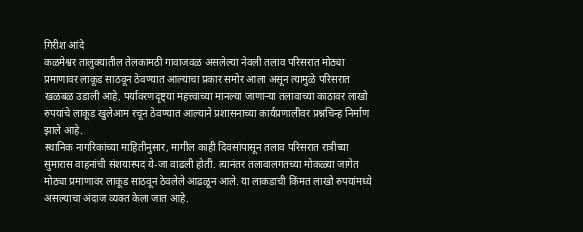गिरीश आंदे
कळमेश्वर तालुक्यातील तेलकामठी गावाजवळ असलेल्या नेवली तलाव परिसरात मोठ्या प्रमाणावर लाकूड साठवून ठेवण्यात आल्याचा प्रकार समोर आला असून त्यामुळे परिसरात खळबळ उडाली आहे. पर्यावरणदृष्ट्या महत्त्वाच्या मानल्या जाणाऱ्या तलावाच्या काठावर लाखो रुपयांचे लाकूड खुलेआम रचून ठेवण्यात आल्याने प्रशासनाच्या कार्यप्रणालीवर प्रश्नचिन्ह निर्माण झाले आहे.
स्थानिक नागरिकांच्या माहितीनुसार, मागील काही दिवसांपासून तलाव परिसरात रात्रीच्या सुमारास वाहनांची संशयास्पद ये-जा वाढली होती. त्यानंतर तलावालगतच्या मोकळ्या जागेत मोठ्या प्रमाणावर लाकूड साठवून ठेवलेले आढळून आले. या लाकडाची किंमत लाखो रुपयांमध्ये असल्याचा अंदाज व्यक्त केला जात आहे.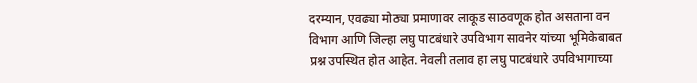दरम्यान, एवढ्या मोठ्या प्रमाणावर लाकूड साठवणूक होत असताना वन विभाग आणि जिल्हा लघु पाटबंधारे उपविभाग सावनेर यांच्या भूमिकेबाबत प्रश्न उपस्थित होत आहेत. नेवली तलाव हा लघु पाटबंधारे उपविभागाच्या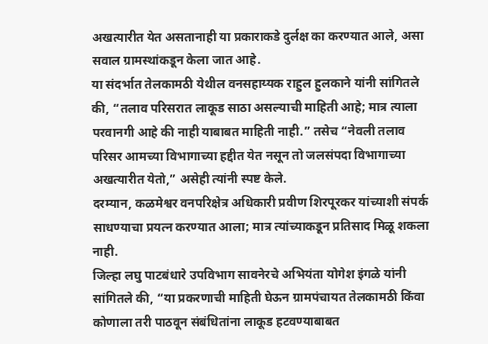अखत्यारीत येत असतानाही या प्रकाराकडे दुर्लक्ष का करण्यात आले, असा सवाल ग्रामस्थांकडून केला जात आहे.
या संदर्भात तेलकामठी येथील वनसहाय्यक राहुल हुलकाने यांनी सांगितले की, “तलाव परिसरात लाकूड साठा असल्याची माहिती आहे; मात्र त्याला परवानगी आहे की नाही याबाबत माहिती नाही.” तसेच “नेवली तलाव परिसर आमच्या विभागाच्या हद्दीत येत नसून तो जलसंपदा विभागाच्या अखत्यारीत येतो,” असेही त्यांनी स्पष्ट केले.
दरम्यान, कळमेश्वर वनपरिक्षेत्र अधिकारी प्रवीण शिरपूरकर यांच्याशी संपर्क साधण्याचा प्रयत्न करण्यात आला; मात्र त्यांच्याकडून प्रतिसाद मिळू शकला नाही.
जिल्हा लघु पाटबंधारे उपविभाग सावनेरचे अभियंता योगेश इंगळे यांनी सांगितले की, “या प्रकरणाची माहिती घेऊन ग्रामपंचायत तेलकामठी किंवा कोणाला तरी पाठवून संबंधितांना लाकूड हटवण्याबाबत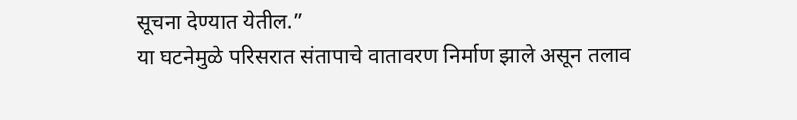सूचना देण्यात येतील.”
या घटनेमुळे परिसरात संतापाचे वातावरण निर्माण झाले असून तलाव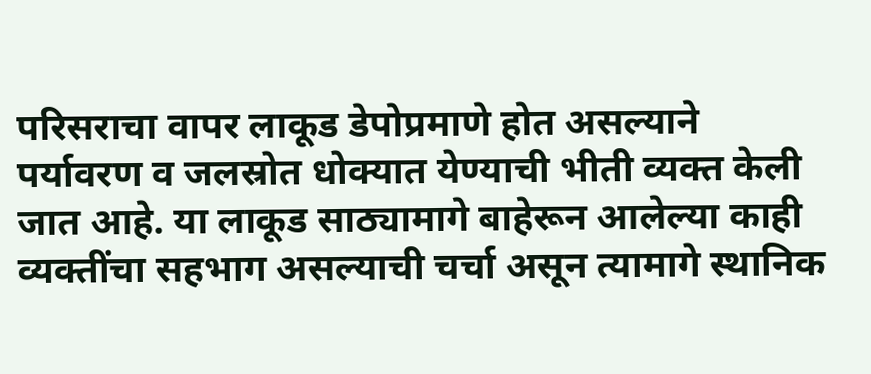परिसराचा वापर लाकूड डेपोप्रमाणे होत असल्याने पर्यावरण व जलस्रोत धोक्यात येण्याची भीती व्यक्त केली जात आहे. या लाकूड साठ्यामागे बाहेरून आलेल्या काही व्यक्तींचा सहभाग असल्याची चर्चा असून त्यामागे स्थानिक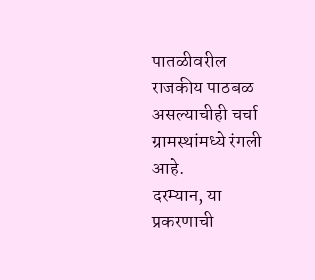पातळीवरील राजकीय पाठबळ असल्याचीही चर्चा ग्रामस्थांमध्ये रंगली आहे.
दरम्यान, या प्रकरणाची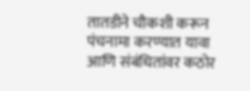तातडीने चौकशी करून पंचनामा करण्यात यावा आणि संबंधितांवर कठोर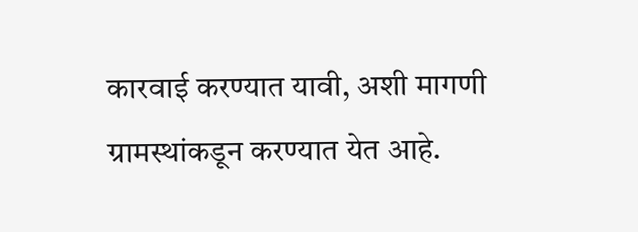कारवाई करण्यात यावी, अशी मागणी ग्रामस्थांकडून करण्यात येत आहे.